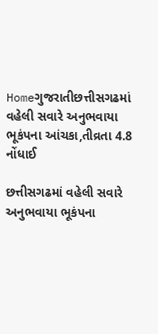Homeગુજરાતીછત્તીસગઢમાં વહેલી સવારે અનુભવાયા ભૂકંપના આંચકા,તીવ્રતા 4.8 નોંધાઈ

છત્તીસગઢમાં વહેલી સવારે અનુભવાયા ભૂકંપના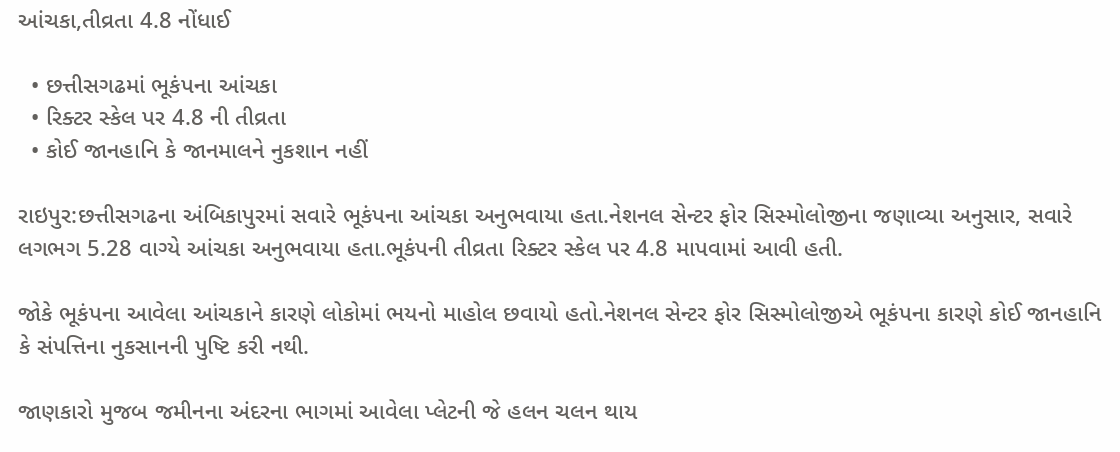આંચકા,તીવ્રતા 4.8 નોંધાઈ

  • છત્તીસગઢમાં ભૂકંપના આંચકા
  • રિક્ટર સ્કેલ પર 4.8 ની તીવ્રતા
  • કોઈ જાનહાનિ કે જાનમાલને નુકશાન નહીં

રાઇપુર:છત્તીસગઢના અંબિકાપુરમાં સવારે ભૂકંપના આંચકા અનુભવાયા હતા.નેશનલ સેન્ટર ફોર સિસ્મોલોજીના જણાવ્યા અનુસાર, સવારે લગભગ 5.28 વાગ્યે આંચકા અનુભવાયા હતા.ભૂકંપની તીવ્રતા રિક્ટર સ્કેલ પર 4.8 માપવામાં આવી હતી.

જોકે ભૂકંપના આવેલા આંચકાને કારણે લોકોમાં ભયનો માહોલ છવાયો હતો.નેશનલ સેન્ટર ફોર સિસ્મોલોજીએ ભૂકંપના કારણે કોઈ જાનહાનિ કે સંપત્તિના નુકસાનની પુષ્ટિ કરી નથી.

જાણકારો મુજબ જમીનના અંદરના ભાગમાં આવેલા પ્લેટની જે હલન ચલન થાય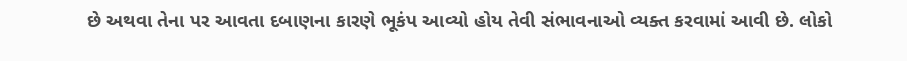છે અથવા તેના પર આવતા દબાણના કારણે ભૂકંપ આવ્યો હોય તેવી સંભાવનાઓ વ્યક્ત કરવામાં આવી છે. લોકો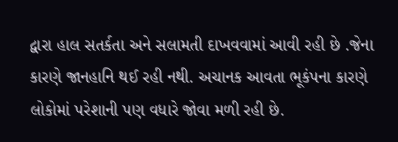દ્વારા હાલ સતર્કતા અને સલામતી દાખવવામાં આવી રહી છે .જેના કારણે જાનહાનિ થઈ રહી નથી. અચાનક આવતા ભૂકંપના કારણે લોકોમાં પરેશાની પણ વધારે જોવા મળી રહી છે.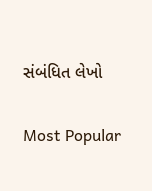સંબંધિત લેખો

Most Popular